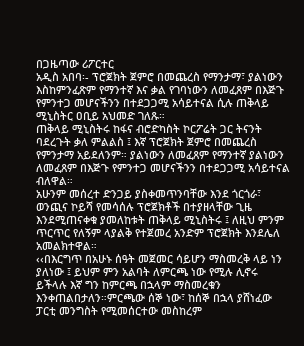በጋዜጣው ሪፖርተር
አዲስ አበባ፡- ፕሮጀክት ጀምሮ በመጨረስ የማንታማ፣ ያልነውን እስከምንፈጽም የማንተኛ እና ቃል የገባነውን ለመፈጸም በእጅጉ የምንተጋ መሆናችንን በተደጋጋሚ አሳይተናል ሲሉ ጠቅላይ ሚኒስትር ዐቢይ አህመድ ገለጹ።
ጠቅላይ ሚኒስትሩ ከፋና ብሮድካስት ኮርፖሬት ጋር ትናንት ባደረጉት ቃለ ምልልስ ፤ እኛ ፕሮጀክት ጀምሮ በመጨረስ የምንታማ አይደለንም። ያልነውን ለመፈጸም የማንተኛ ያልነውን ለመፈጸም በእጅጉ የምንተጋ መሆናችንን በተደጋጋሚ አሳይተናል ብለዋል።
አሁንም መሰረተ ድንጋይ ያስቀመጥንባቸው እንደ ጎርጎራ፣ ወንጪና ኮይሻ የመሳሰሉ ፕሮጀክቶች በተያዘላቸው ጊዜ እንደሚጠናቀቁ ያመለከቱት ጠቅላይ ሚኒስትሩ ፤ ለዚህ ምንም ጥርጥር የለኝም ላያልቅ የተጀመረ አንድም ፕሮጀክት እንደሌለ አመልክተዋል።
‹‹በእርግጥ በአሁኑ ሰዓት መጀመር ሳይሆን ማስመረቅ ላይ ነን ያለነው ፤ ይህም ምን አልባት ለምርጫ ነው የሚሉ ሊኖሩ ይችላሉ እኛ ግን ከምርጫ በኋላም ማስመረቁን እንቀጠልበታለን።ምርጫው ሰኞ ነው፣ ከሰኞ በኋላ ያሸነፈው ፓርቲ መንግስት የሚመሰርተው መስከረም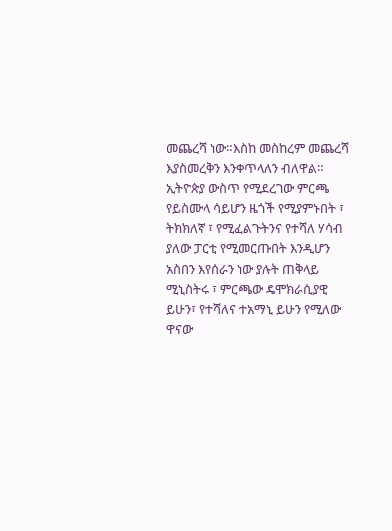መጨረሻ ነው።እስከ መስከረም መጨረሻ እያስመረቅን እንቀጥላለን ብለዋል።
ኢትዮጵያ ውስጥ የሚደረገው ምርጫ የይስሙላ ሳይሆን ዜጎች የሚያምኑበት ፣ ትክክለኛ ፣ የሚፈልጉትንና የተሻለ ሃሳብ ያለው ፓርቲ የሚመርጡበት እንዲሆን አስበን እየሰራን ነው ያሉት ጠቅላይ ሚኒስትሩ ፣ ምርጫው ዴሞክራሲያዊ ይሁን፣ የተሻለና ተአማኒ ይሁን የሚለው ዋናው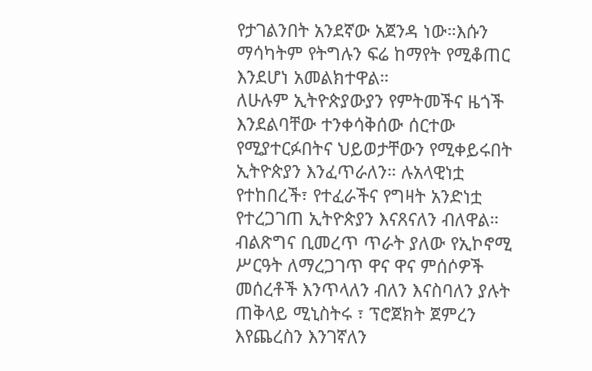የታገልንበት አንደኛው አጀንዳ ነው።እሱን ማሳካትም የትግሉን ፍሬ ከማየት የሚቆጠር እንደሆነ አመልክተዋል።
ለሁሉም ኢትዮጵያውያን የምትመችና ዜጎች እንደልባቸው ተንቀሳቅሰው ሰርተው የሚያተርፉበትና ህይወታቸውን የሚቀይሩበት ኢትዮጵያን እንፈጥራለን። ሉአላዊነቷ የተከበረች፣ የተፈራችና የግዛት አንድነቷ የተረጋገጠ ኢትዮጵያን እናጸናለን ብለዋል።
ብልጽግና ቢመረጥ ጥራት ያለው የኢኮኖሚ ሥርዓት ለማረጋገጥ ዋና ዋና ምሰሶዎች መሰረቶች እንጥላለን ብለን እናስባለን ያሉት ጠቅላይ ሚኒስትሩ ፣ ፕሮጀክት ጀምረን እየጨረስን እንገኛለን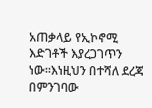አጠቃላይ የኢኮኖሚ እድገቶች እያረጋገጥን ነው።እነዚህን በተሻለ ደረጃ በምንገባው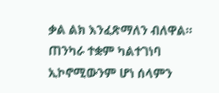ቃል ልክ እንፈጽማለን ብለዋል።
ጠንካራ ተቋም ካልተገነባ ኢኮኖሚውንም ሆነ ሰላምን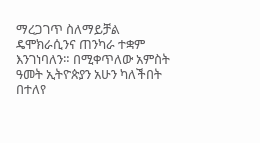ማረጋገጥ ስለማይቻል ዴሞክራሲንና ጠንካራ ተቋም እንገነባለን። በሚቀጥለው አምስት ዓመት ኢትዮጵያን አሁን ካለችበት በተለየ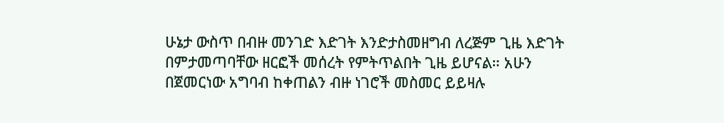ሁኔታ ውስጥ በብዙ መንገድ እድገት እንድታስመዘግብ ለረጅም ጊዜ እድገት በምታመጣባቸው ዘርፎች መሰረት የምትጥልበት ጊዜ ይሆናል። አሁን በጀመርነው አግባብ ከቀጠልን ብዙ ነገሮች መስመር ይይዛሉ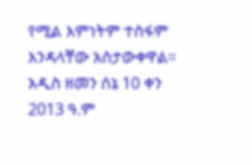የሚል እምነትም ተስፋም እንዳላቸው አስታውቀዋል።
አዲስ ዘመን ሰኔ 10 ቀን 2013 ዓ.ም